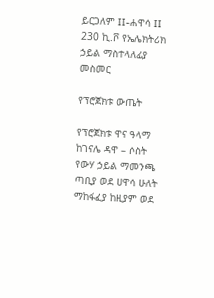ይርጋለም II-ሐዋሳ II 230 ኪ.ቮ የኤሌክትሪክ ኃይል ማስተላለፊያ መስመር

የፕሮጀክቱ ውጤት

የፕሮጀክቱ ዋና ዓላማ ከገናሌ ዳዋ – ሶስት የውሃ ኃይል ማመንጫ ጣቢያ ወደ ሀዋሳ ሁለት ማከፋፈያ ከዚያም ወደ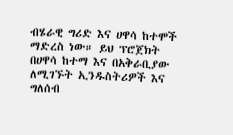ብሄራዊ ግሪድ እና ሀዋሳ ከተሞች ማድረስ ነው። ይህ ፕሮጀክት በሀዋሳ ከተማ እና በአቅራቢያው ለሚገኙት ኢንዱስትሪዎች እና ግለሰብ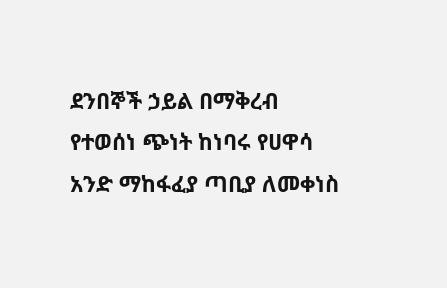ደንበኞች ኃይል በማቅረብ የተወሰነ ጭነት ከነባሩ የሀዋሳ አንድ ማከፋፈያ ጣቢያ ለመቀነስ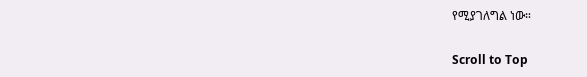የሚያገለግል ነው።

Scroll to Top